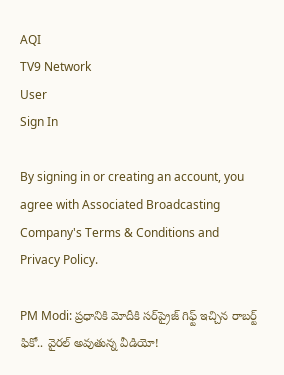AQI
TV9 Network
User
Sign In

By signing in or creating an account, you agree with Associated Broadcasting Company's Terms & Conditions and Privacy Policy.

PM Modi: ప్రధానికి మోదీకి సర్‌ప్రైజ్ గిఫ్ట్ ఇచ్చిన రాబర్ట్ ఫికో.. వైరల్ అవుతున్న వీడియో!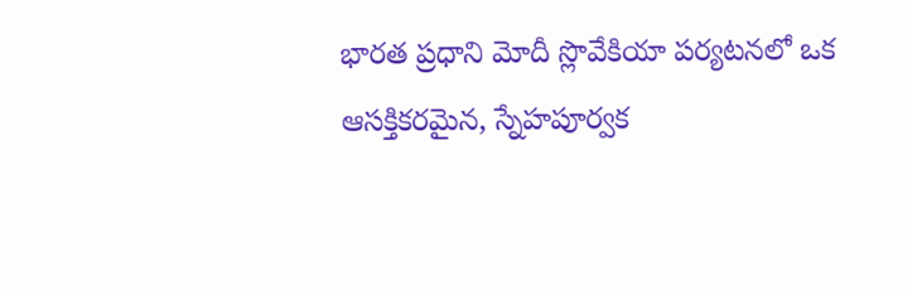భారత ప్రధాని మోదీ స్లొవేకియా పర్యటనలో ఒక ఆసక్తికరమైన, స్నేహపూర్వక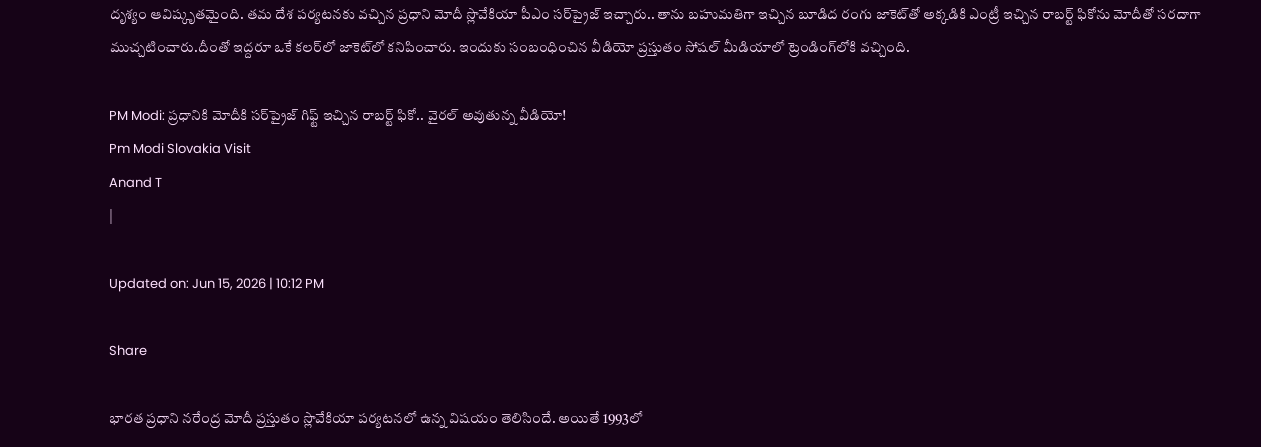దృశ్యం ఆవిష్కృతమైంది. తమ దేశ పర్యటనకు వచ్చిన ప్రధాని మోదీ స్లొవేకియా పీఎం సర్‌ప్రైజ్ ఇచ్చారు.. తాను బహుమతిగా ఇచ్చిన బూడిద రంగు జాకెట్‌తో అక్కడికి ఎంట్రీ ఇచ్చిన రాబర్ట్ ఫికోను మోదీతో సరదాగా ముచ్చటించారు.దీంతో ఇద్దరూ ఒకే కలర్‌లో జాకెట్‌లో కనిపించారు. ఇందుకు సంబంధించిన వీడియో ప్రస్తుతం సోషల్‌ మీడియాలో ట్రెండింగ్‌లోకి వచ్చింది.

PM Modi: ప్రధానికి మోదీకి సర్‌ప్రైజ్ గిఫ్ట్ ఇచ్చిన రాబర్ట్ ఫికో.. వైరల్ అవుతున్న వీడియో!
Pm Modi Slovakia Visit
Anand T
|

Updated on: Jun 15, 2026 | 10:12 PM

Share

భారత ప్రధాని నరేంద్ర మోదీ ప్రస్తుతం స్లొవేకియా పర్యటనలో ఉన్న విషయం తెలిసిందే. అయితే 1993లో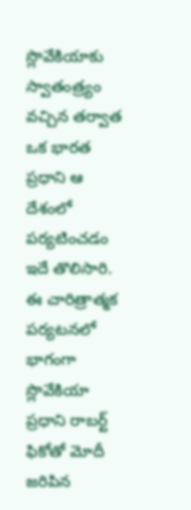స్లొవేకియాకు స్వాతంత్ర్యం వచ్చిన తర్వాత ఒక భారత ప్రధాని ఆ దేశంలో పర్యటించడం ఇదే తొలిసారి. ఈ చారిత్రాత్మక పర్యటనలో భాగంగా స్లొవేకియా ప్రధాని రాబర్ట్ ఫికోతో మోదీ జరిపిన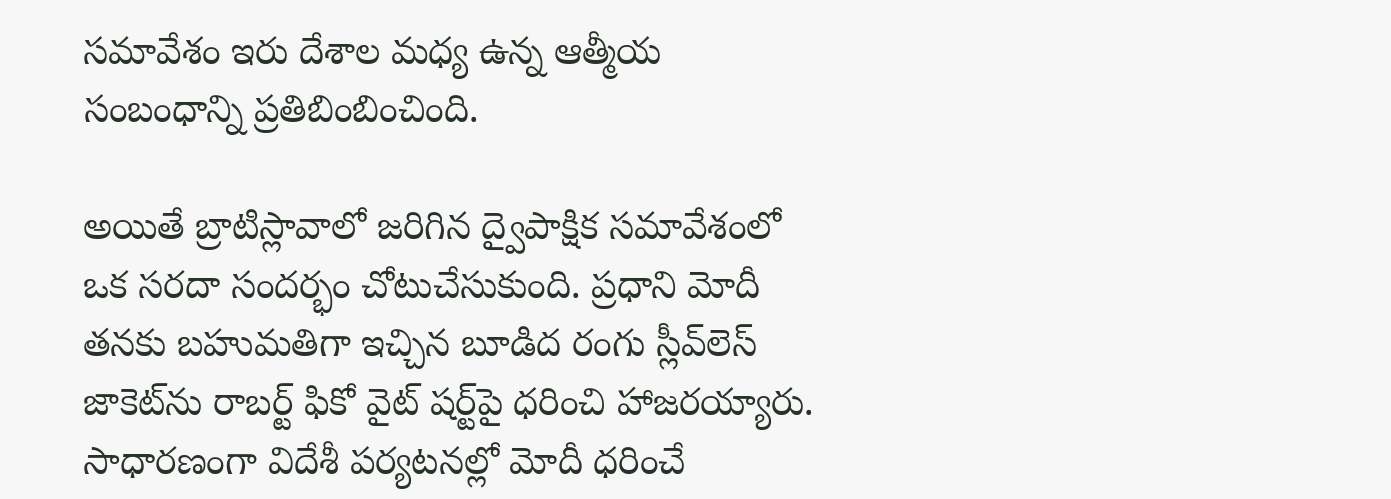సమావేశం ఇరు దేశాల మధ్య ఉన్న ఆత్మీయ సంబంధాన్ని ప్రతిబింబించింది.

అయితే బ్రాటిస్లావాలో జరిగిన ద్వైపాక్షిక సమావేశంలో ఒక సరదా సందర్భం చోటుచేసుకుంది. ప్రధాని మోదీ తనకు బహుమతిగా ఇచ్చిన బూడిద రంగు స్లీవ్‌లెస్ జాకెట్‌ను రాబర్ట్ ఫికో వైట్ షర్ట్‌పై ధరించి హాజరయ్యారు. సాధారణంగా విదేశీ పర్యటనల్లో మోదీ ధరించే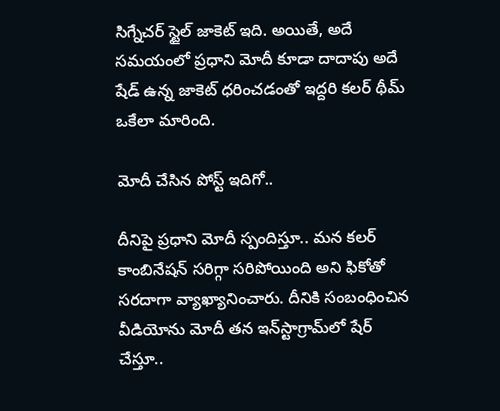సిగ్నేచర్ స్టైల్ జాకెట్ ఇది. అయితే, అదే సమయంలో ప్రధాని మోదీ కూడా దాదాపు అదే షేడ్ ఉన్న జాకెట్ ధరించడంతో ఇద్దరి కలర్ థీమ్ ఒకేలా మారింది.

మోదీ చేసిన పోస్ట్ ఇదిగో..

దీనిపై ప్రధాని మోదీ స్పందిస్తూ.. మన కలర్ కాంబినేషన్ సరిగ్గా సరిపోయింది అని ఫికోతో సరదాగా వ్యాఖ్యానించారు. దీనికి సంబంధించిన వీడియోను మోదీ తన ఇన్‌స్టాగ్రామ్‌లో షేర్ చేస్తూ..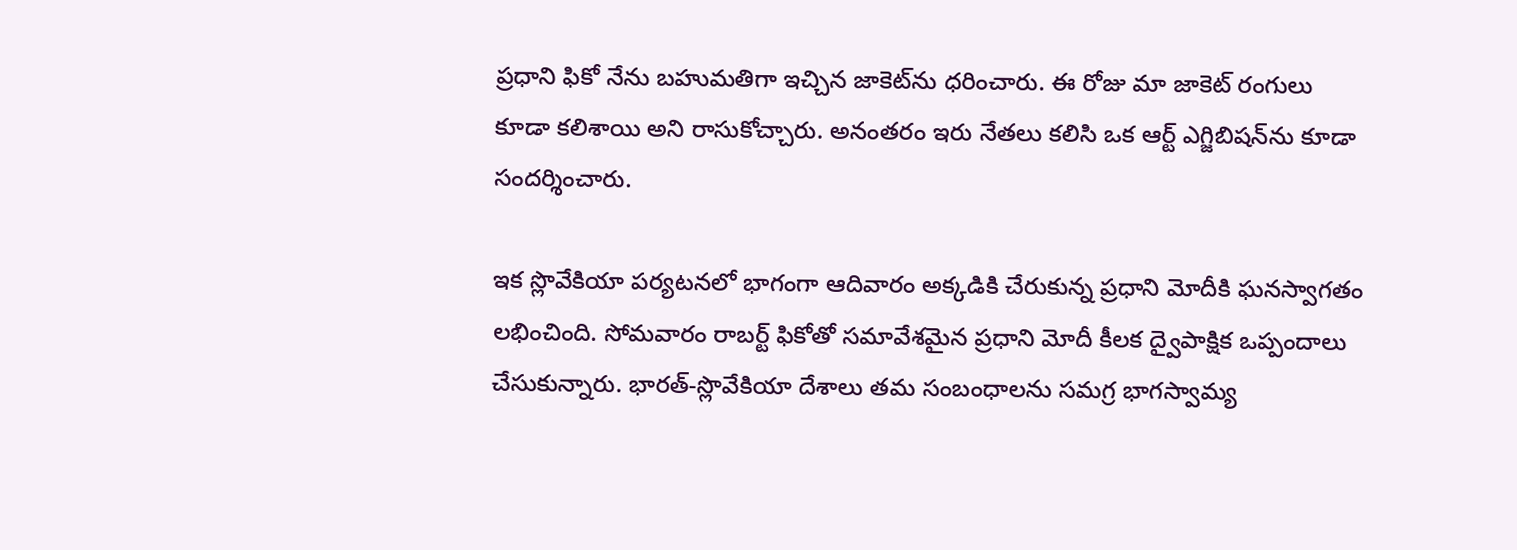ప్రధాని ఫికో నేను బహుమతిగా ఇచ్చిన జాకెట్‌ను ధరించారు. ఈ రోజు మా జాకెట్ రంగులు కూడా కలిశాయి అని రాసుకోచ్చారు. అనంతరం ఇరు నేతలు కలిసి ఒక ఆర్ట్ ఎగ్జిబిషన్‌ను కూడా సందర్శించారు.

ఇక స్లొవేకియా పర్యటనలో భాగంగా ఆదివారం అక్కడికి చేరుకున్న ప్రధాని మోదీకి ఘనస్వాగతం లభించింది. సోమవారం రాబర్ట్ ఫికోతో సమావేశమైన ప్రధాని మోదీ కీలక ద్వైపాక్షిక ఒప్పందాలు చేసుకున్నారు. భారత్-స్లొవేకియా దేశాలు తమ సంబంధాలను సమగ్ర భాగస్వామ్య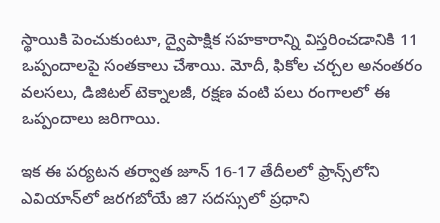స్థాయికి పెంచుకుంటూ, ద్వైపాక్షిక సహకారాన్ని విస్తరించడానికి 11 ఒప్పందాలపై సంతకాలు చేశాయి. మోదీ, ఫికోల చర్చల అనంతరం వలసలు, డిజిటల్ టెక్నాలజీ, రక్షణ వంటి పలు రంగాలలో ఈ ఒప్పందాలు జరిగాయి.

ఇక ఈ పర్యటన తర్వాత జూన్ 16-17 తేదీలలో ఫ్రాన్స్‌లోని ఎవియాన్‌లో జరగబోయే జి7 సదస్సులో ప్రధాని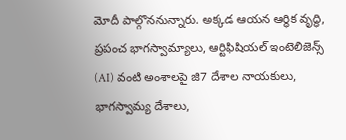మోదీ పాల్గొననున్నారు. అక్కడ ఆయన ఆర్థిక వృద్ధి, ప్రపంచ భాగస్వామ్యాలు, ఆర్టిఫిషియల్ ఇంటెలిజెన్స్ (AI) వంటి అంశాలపై జి7 దేశాల నాయకులు, భాగస్వామ్య దేశాలు,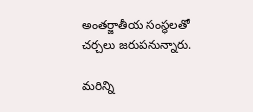అంతర్జాతీయ సంస్థలతో చర్చలు జరుపనున్నారు.

మరిన్ని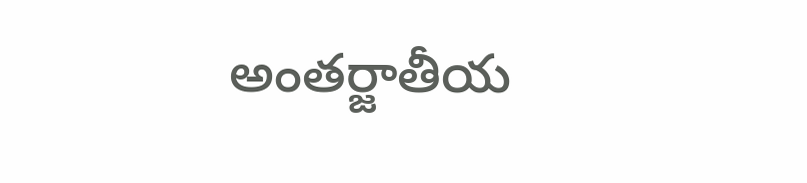అంతర్జాతీయ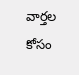వార్తల కోసం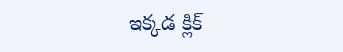ఇక్కడ క్లిక్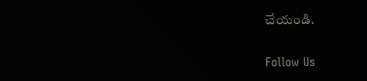చేయండి.

Follow Us